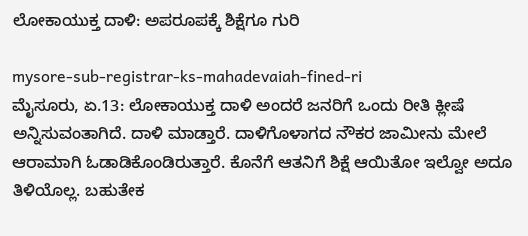ಲೋಕಾಯುಕ್ತ ದಾಳಿ: ಅಪರೂಪಕ್ಕೆ ಶಿಕ್ಷೆಗೂ ಗುರಿ

mysore-sub-registrar-ks-mahadevaiah-fined-ri
ಮೈಸೂರು, ಏ.13: ಲೋಕಾಯುಕ್ತ ದಾಳಿ ಅಂದರೆ ಜನರಿಗೆ ಒಂದು ರೀತಿ ಕ್ಲೀಷೆ ಅನ್ನಿಸುವಂತಾಗಿದೆ. ದಾಳಿ ಮಾಡ್ತಾರೆ. ದಾಳಿಗೊಳಾಗದ ನೌಕರ ಜಾಮೀನು ಮೇಲೆ ಆರಾಮಾಗಿ ಓಡಾಡಿಕೊಂಡಿರುತ್ತಾರೆ. ಕೊನೆಗೆ ಆತನಿಗೆ ಶಿಕ್ಷೆ ಆಯಿತೋ ಇಲ್ವೋ ಅದೂ ತಿಳಿಯೊಲ್ಲ. ಬಹುತೇಕ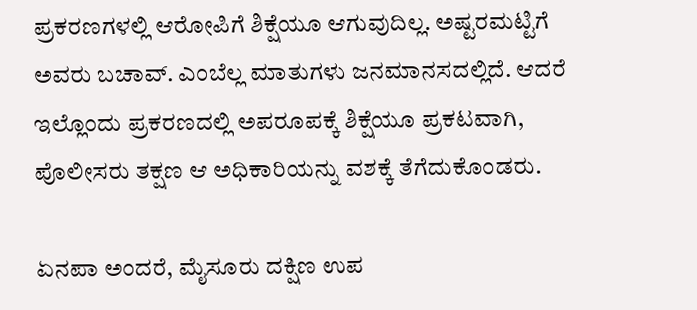ಪ್ರಕರಣಗಳಲ್ಲಿ ಆರೋಪಿಗೆ ಶಿಕ್ಷೆಯೂ ಆಗುವುದಿಲ್ಲ. ಅಷ್ಟರಮಟ್ಟಿಗೆ ಅವರು ಬಚಾವ್. ಎಂಬೆಲ್ಲ ಮಾತುಗಳು ಜನಮಾನಸದಲ್ಲಿದೆ. ಆದರೆ ಇಲ್ಲೊಂದು ಪ್ರಕರಣದಲ್ಲಿ ಅಪರೂಪಕ್ಕೆ ಶಿಕ್ಷೆಯೂ ಪ್ರಕಟವಾಗಿ, ಪೊಲೀಸರು ತಕ್ಷಣ ಆ ಅಧಿಕಾರಿಯನ್ನು ವಶಕ್ಕೆ ತೆಗೆದುಕೊಂಡರು.

ಏನಪಾ ಅಂದರೆ, ಮೈಸೂರು ದಕ್ಷಿಣ ಉಪ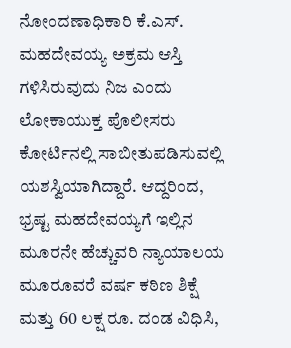ನೋಂದಣಾಧಿಕಾರಿ ಕೆ.ಎಸ್. ಮಹದೇವಯ್ಯ ಅಕ್ರಮ ಆಸ್ತಿ ಗಳಿಸಿರುವುದು ನಿಜ ಎಂದು ಲೋಕಾಯುಕ್ತ ಪೊಲೀಸರು ಕೋರ್ಟಿನಲ್ಲಿ ಸಾಬೀತುಪಡಿಸುವಲ್ಲಿ ಯಶಸ್ವಿಯಾಗಿದ್ದಾರೆ. ಆದ್ದರಿಂದ, ಭ್ರಷ್ಟ ಮಹದೇವಯ್ಯಗೆ ಇಲ್ಲಿನ ಮೂರನೇ ಹೆಚ್ಚುವರಿ ನ್ಯಾಯಾಲಯ ಮೂರೂವರೆ ವರ್ಷ ಕಠಿಣ ಶಿಕ್ಷೆ ಮತ್ತು 60 ಲಕ್ಷ ರೂ. ದಂಡ ವಿಧಿಸಿ,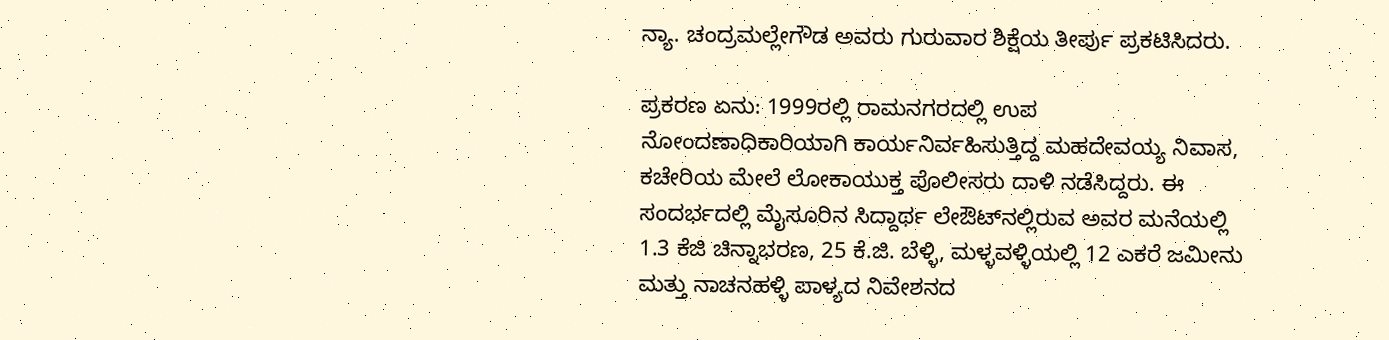ನ್ಯಾ. ಚಂದ್ರಮಲ್ಲೇಗೌಡ ಅವರು ಗುರುವಾರ ಶಿಕ್ಷೆಯ ತೀರ್ಪು ಪ್ರಕಟಿಸಿದರು.

ಪ್ರಕರಣ ಏನು: 1999ರಲ್ಲಿ ರಾಮನಗರದಲ್ಲಿ ಉಪ ನೋಂದಣಾಧಿಕಾರಿಯಾಗಿ ಕಾರ್ಯನಿರ್ವಹಿಸುತ್ತಿದ್ದ ಮಹದೇವಯ್ಯ ನಿವಾಸ, ಕಚೇರಿಯ ಮೇಲೆ ಲೋಕಾಯುಕ್ತ ಪೊಲೀಸರು ದಾಳಿ ನಡೆಸಿದ್ದರು. ಈ ಸಂದರ್ಭದಲ್ಲಿ ಮೈಸೂರಿನ ಸಿದ್ದಾರ್ಥ ಲೇಔಟ್‌ನಲ್ಲಿರುವ ಅವರ ಮನೆಯಲ್ಲಿ 1.3 ಕೆಜಿ ಚಿನ್ನಾಭರಣ, 25 ಕೆ.ಜಿ. ಬೆಳ್ಳಿ, ಮಳ್ಳವಳ್ಳಿಯಲ್ಲಿ 12 ಎಕರೆ ಜಮೀನು ಮತ್ತು ನಾಚನಹಳ್ಳಿ ಪಾಳ್ಯದ ನಿವೇಶನದ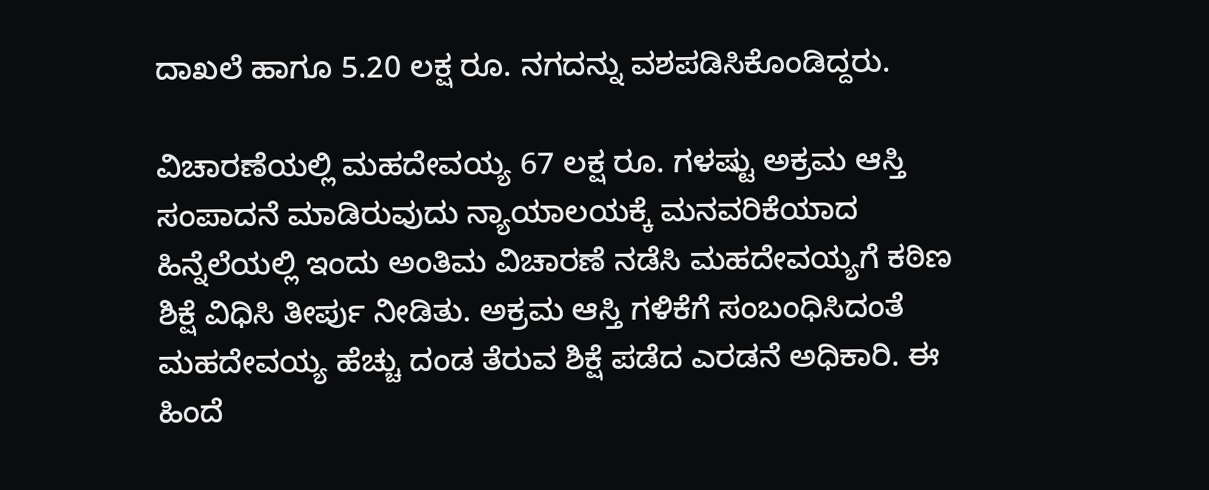ದಾಖಲೆ ಹಾಗೂ 5.20 ಲಕ್ಷ ರೂ. ನಗದನ್ನು ವಶಪಡಿಸಿಕೊಂಡಿದ್ದರು.

ವಿಚಾರಣೆಯಲ್ಲಿ ಮಹದೇವಯ್ಯ 67 ಲಕ್ಷ ರೂ. ಗಳಷ್ಟು ಅಕ್ರಮ ಆಸ್ತಿ ಸಂಪಾದನೆ ಮಾಡಿರುವುದು ನ್ಯಾಯಾಲಯಕ್ಕೆ ಮನವರಿಕೆಯಾದ ಹಿನ್ನೆಲೆಯಲ್ಲಿ ಇಂದು ಅಂತಿಮ ವಿಚಾರಣೆ ನಡೆಸಿ ಮಹದೇವಯ್ಯಗೆ ಕಠಿಣ ಶಿಕ್ಷೆ ವಿಧಿಸಿ ತೀರ್ಪು ನೀಡಿತು. ಅಕ್ರಮ ಆಸ್ತಿ ಗಳಿಕೆಗೆ ಸಂಬಂಧಿಸಿದಂತೆ ಮಹದೇವಯ್ಯ ಹೆಚ್ಚು ದಂಡ ತೆರುವ ಶಿಕ್ಷೆ ಪಡೆದ ಎರಡನೆ ಅಧಿಕಾರಿ. ಈ ಹಿಂದೆ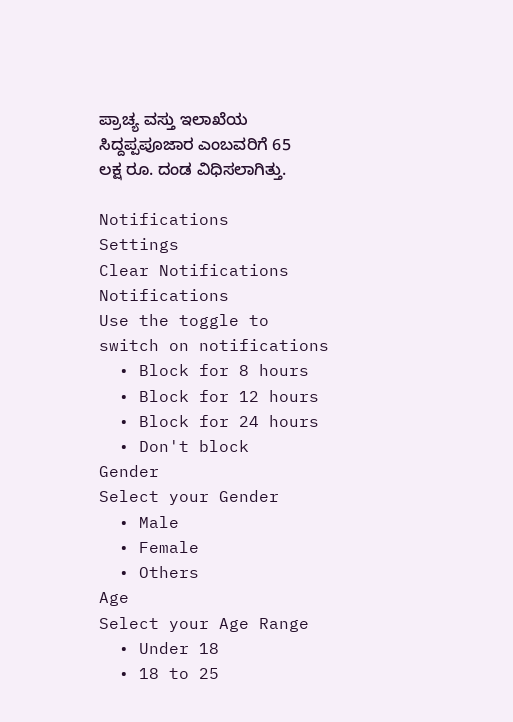ಪ್ರಾಚ್ಯ ವಸ್ತು ಇಲಾಖೆಯ ಸಿದ್ದಪ್ಪಪೂಜಾರ ಎಂಬವರಿಗೆ 65 ಲಕ್ಷ ರೂ. ದಂಡ ವಿಧಿಸಲಾಗಿತ್ತು.

Notifications
Settings
Clear Notifications
Notifications
Use the toggle to switch on notifications
  • Block for 8 hours
  • Block for 12 hours
  • Block for 24 hours
  • Don't block
Gender
Select your Gender
  • Male
  • Female
  • Others
Age
Select your Age Range
  • Under 18
  • 18 to 25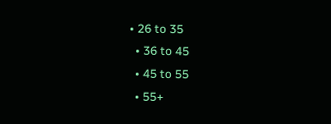• 26 to 35
  • 36 to 45
  • 45 to 55
  • 55+